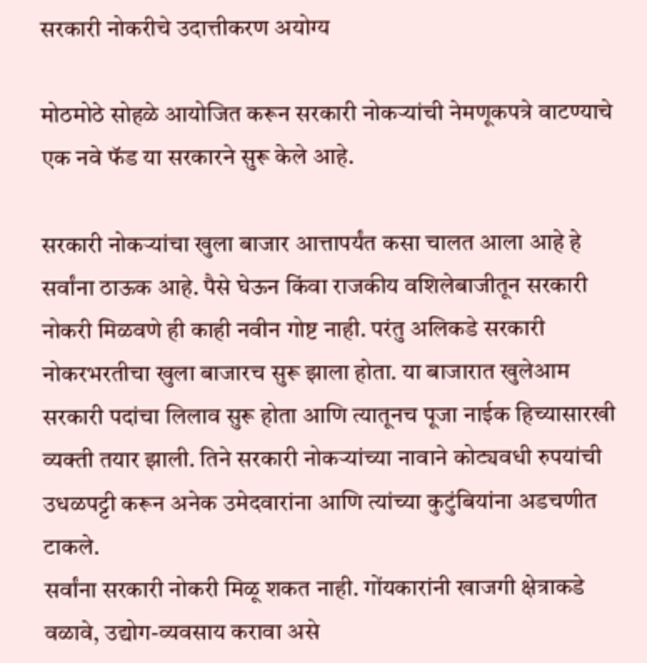सरकारी नोकरीचे उदात्तीकरण अयोग्य

मोठमोठे सोहळे आयोजित करून सरकारी नोकऱ्यांची नेमणूकपत्रे वाटण्याचे एक नवे फॅड या सरकारने सुरू केले आहे.

सरकारी नोकऱ्यांचा खुला बाजार आत्तापर्यंत कसा चालत आला आहे हे सर्वांना ठाऊक आहे. पैसे घेऊन किंवा राजकीय वशिलेबाजीतून सरकारी नोकरी मिळवणे ही काही नवीन गोष्ट नाही. परंतु अलिकडे सरकारी नोकरभरतीचा खुला बाजारच सुरू झाला होता. या बाजारात खुलेआम सरकारी पदांचा लिलाव सुरू होता आणि त्यातूनच पूजा नाईक हिच्यासारखी व्यक्ती तयार झाली. तिने सरकारी नोकऱ्यांच्या नावाने कोट्यवधी रुपयांची उधळपट्टी करून अनेक उमेदवारांना आणि त्यांच्या कुटुंबियांना अडचणीत टाकले.
सर्वांना सरकारी नोकरी मिळू शकत नाही. गोंयकारांनी खाजगी क्षेत्राकडे वळावे, उद्योग-व्यवसाय करावा असे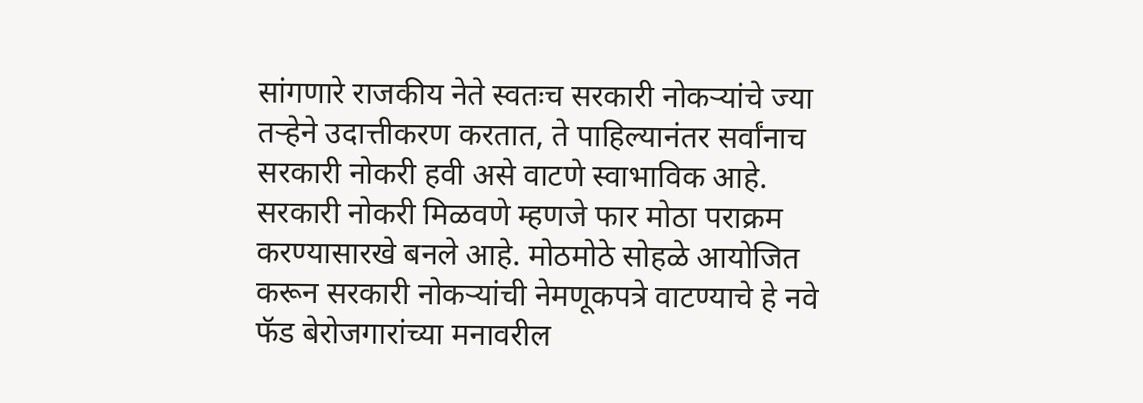सांगणारे राजकीय नेते स्वतःच सरकारी नोकऱ्यांचे ज्या तऱ्हेने उदात्तीकरण करतात, ते पाहिल्यानंतर सर्वांनाच सरकारी नोकरी हवी असे वाटणे स्वाभाविक आहे. सरकारी नोकरी मिळवणे म्हणजे फार मोठा पराक्रम करण्यासारखे बनले आहे. मोठमोठे सोहळे आयोजित करून सरकारी नोकऱ्यांची नेमणूकपत्रे वाटण्याचे हे नवे फॅड बेरोजगारांच्या मनावरील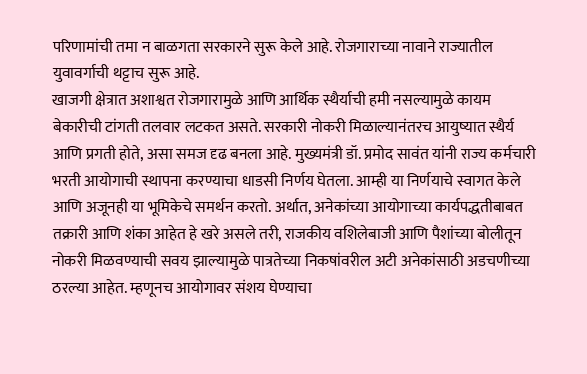परिणामांची तमा न बाळगता सरकारने सुरू केले आहे. रोजगाराच्या नावाने राज्यातील युवावर्गाची थट्टाच सुरू आहे.
खाजगी क्षेत्रात अशाश्वत रोजगारामुळे आणि आर्थिक स्थैर्याची हमी नसल्यामुळे कायम बेकारीची टांगती तलवार लटकत असते. सरकारी नोकरी मिळाल्यानंतरच आयुष्यात स्थैर्य आणि प्रगती होते, असा समज दृढ बनला आहे. मुख्यमंत्री डॉ. प्रमोद सावंत यांनी राज्य कर्मचारी भरती आयोगाची स्थापना करण्याचा धाडसी निर्णय घेतला. आम्ही या निर्णयाचे स्वागत केले आणि अजूनही या भूमिकेचे समर्थन करतो. अर्थात, अनेकांच्या आयोगाच्या कार्यपद्धतीबाबत तक्रारी आणि शंका आहेत हे खरे असले तरी, राजकीय वशिलेबाजी आणि पैशांच्या बोलीतून नोकरी मिळवण्याची सवय झाल्यामुळे पात्रतेच्या निकषांवरील अटी अनेकांसाठी अडचणीच्या ठरल्या आहेत. म्हणूनच आयोगावर संशय घेण्याचा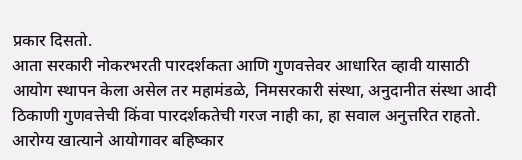प्रकार दिसतो.
आता सरकारी नोकरभरती पारदर्शकता आणि गुणवत्तेवर आधारित व्हावी यासाठी आयोग स्थापन केला असेल तर महामंडळे, निमसरकारी संस्था, अनुदानीत संस्था आदी ठिकाणी गुणवत्तेची किंवा पारदर्शकतेची गरज नाही का, हा सवाल अनुत्तरित राहतो. आरोग्य खात्याने आयोगावर बहिष्कार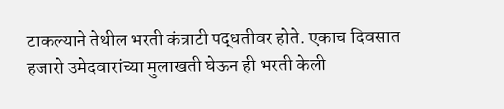टाकल्याने तेथील भरती कंत्राटी पद्धतीवर होते. एकाच दिवसात हजारो उमेदवारांच्या मुलाखती घेऊन ही भरती केली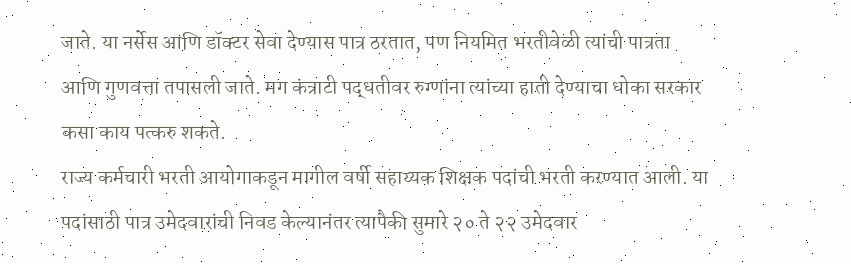जाते. या नर्सेस आणि डॉक्टर सेवा देण्यास पात्र ठरतात, पण नियमित भरतीवेळी त्यांची पात्रता आणि गुणवत्ता तपासली जाते. मग कंत्राटी पद्धतीवर रुग्णांना त्यांच्या हाती देण्याचा धोका सरकार कसा काय पत्करु शकते.
राज्य कर्मचारी भरती आयोगाकडून मागील वर्षी सहाय्यक शिक्षक पदांची भरती करण्यात आली. या पदांसाठी पात्र उमेदवारांची निवड केल्यानंतर त्यापैकी सुमारे २० ते २२ उमेदवार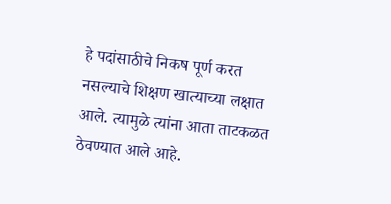हे पदांसाठीचे निकष पूर्ण करत नसल्याचे शिक्षण खात्याच्या लक्षात आले. त्यामुळे त्यांना आता ताटकळत ठेवण्यात आले आहे.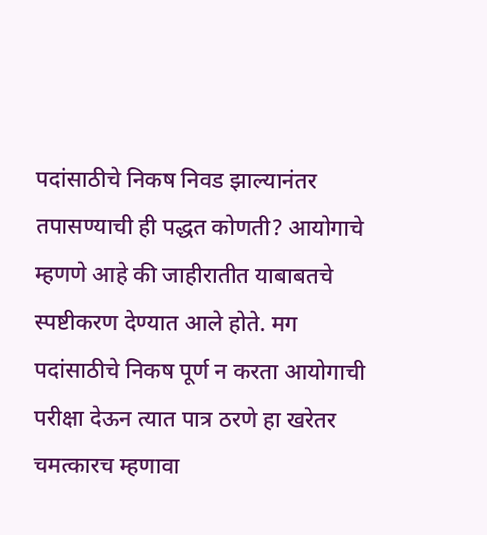पदांसाठीचे निकष निवड झाल्यानंतर तपासण्याची ही पद्धत कोणती? आयोगाचे म्हणणे आहे की जाहीरातीत याबाबतचे स्पष्टीकरण देण्यात आले होते. मग पदांसाठीचे निकष पूर्ण न करता आयोगाची परीक्षा देऊन त्यात पात्र ठरणे हा खरेतर चमत्कारच म्हणावा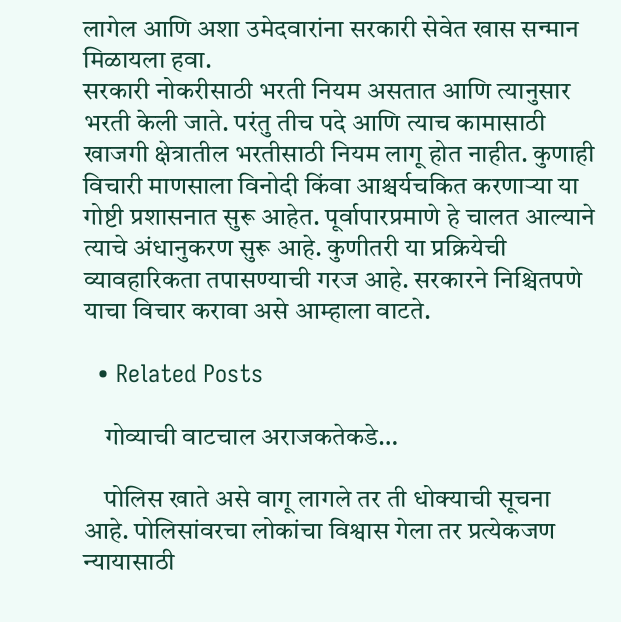लागेल आणि अशा उमेदवारांना सरकारी सेवेत खास सन्मान मिळायला हवा.
सरकारी नोकरीसाठी भरती नियम असतात आणि त्यानुसार भरती केली जाते. परंतु तीच पदे आणि त्याच कामासाठी खाजगी क्षेत्रातील भरतीसाठी नियम लागू होत नाहीत. कुणाही विचारी माणसाला विनोदी किंवा आश्चर्यचकित करणाऱ्या या गोष्टी प्रशासनात सुरू आहेत. पूर्वापारप्रमाणे हे चालत आल्याने त्याचे अंधानुकरण सुरू आहे. कुणीतरी या प्रक्रियेची व्यावहारिकता तपासण्याची गरज आहे. सरकारने निश्चितपणे याचा विचार करावा असे आम्हाला वाटते.

  • Related Posts

    गोव्याची वाटचाल अराजकतेकडे…

    पोलिस खाते असे वागू लागले तर ती धोक्याची सूचना आहे. पोलिसांवरचा लोकांचा विश्वास गेला तर प्रत्येकजण न्यायासाठी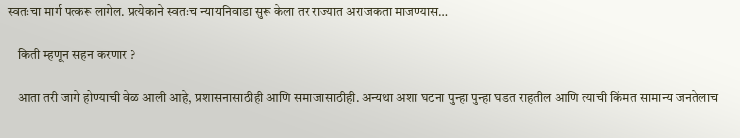स्वतःचा मार्ग पत्करू लागेल. प्रत्येकाने स्वतःच न्यायनिवाडा सुरू केला तर राज्यात अराजकता माजण्यास…

    किती म्हणून सहन करणार ?

    आता तरी जागे होण्याची वेळ आली आहे, प्रशासनासाठीही आणि समाजासाठीही. अन्यथा अशा घटना पुन्हा पुन्हा घडत राहतील आणि त्याची किंमत सामान्य जनतेलाच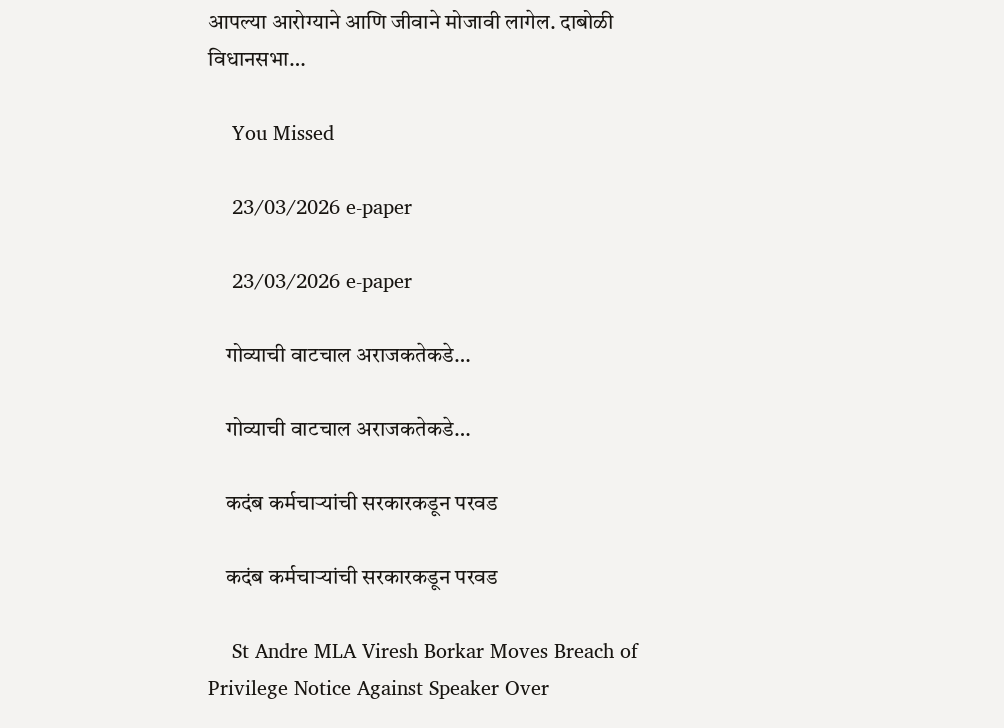आपल्या आरोग्याने आणि जीवाने मोजावी लागेल. दाबोळी विधानसभा…

    You Missed

    23/03/2026 e-paper

    23/03/2026 e-paper

    गोव्याची वाटचाल अराजकतेकडे…

    गोव्याची वाटचाल अराजकतेकडे…

    कदंब कर्मचाऱ्यांची सरकारकडून परवड

    कदंब कर्मचाऱ्यांची सरकारकडून परवड

    St Andre MLA Viresh Borkar Moves Breach of Privilege Notice Against Speaker Over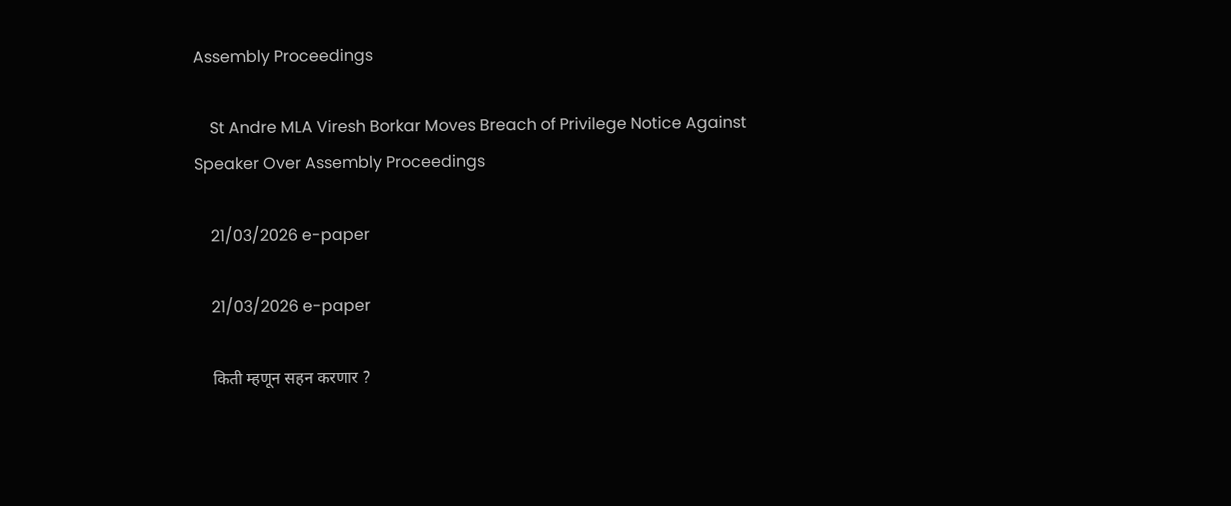Assembly Proceedings

    St Andre MLA Viresh Borkar Moves Breach of Privilege Notice Against Speaker Over Assembly Proceedings

    21/03/2026 e-paper

    21/03/2026 e-paper

    किती म्हणून सहन करणार ?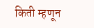किती म्हणून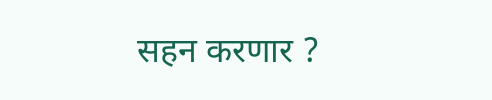सहन करणार ?